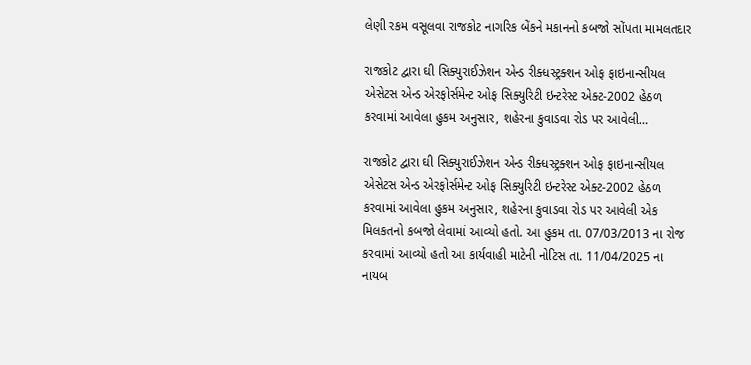લેણી રકમ વસૂલવા રાજકોટ નાગરિક બેંકને મકાનનો કબજો સોંપતા મામલતદાર

રાજકોટ દ્વારા ઘી સિક્યુરાઈઝેશન એન્ડ રીક્ધસ્ટ્રક્શન ઓફ ફાઇનાન્સીયલ એસેટસ એન્ડ એરફોર્સમેન્ટ ઓફ સિક્યુરિટી ઇન્ટરેસ્ટ એક્ટ-2002 હેઠળ કરવામાં આવેલા હુકમ અનુસાર, શહેરના કુવાડવા રોડ પર આવેલી…

રાજકોટ દ્વારા ઘી સિક્યુરાઈઝેશન એન્ડ રીક્ધસ્ટ્રક્શન ઓફ ફાઇનાન્સીયલ એસેટસ એન્ડ એરફોર્સમેન્ટ ઓફ સિક્યુરિટી ઇન્ટરેસ્ટ એક્ટ-2002 હેઠળ કરવામાં આવેલા હુકમ અનુસાર, શહેરના કુવાડવા રોડ પર આવેલી એક મિલકતનો કબજો લેવામાં આવ્યો હતો. આ હુકમ તા. 07/03/2013 ના રોજ કરવામાં આવ્યો હતો આ કાર્યવાહી માટેની નોટિસ તા. 11/04/2025 ના નાયબ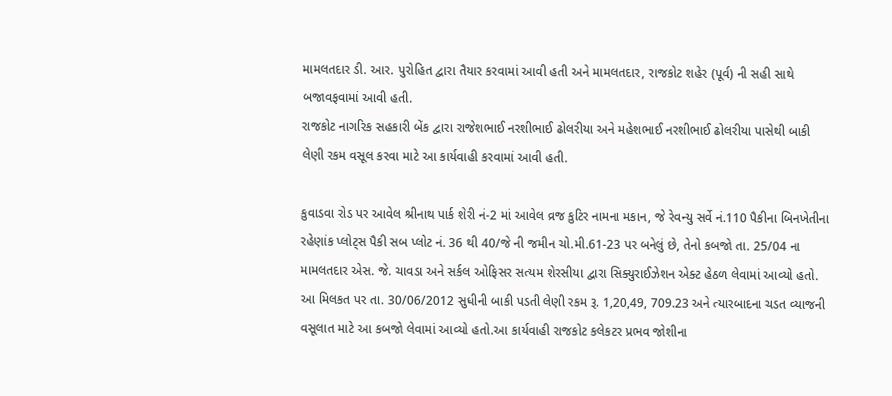મામલતદાર ડી. આર. પુરોહિત દ્વારા તૈયાર કરવામાં આવી હતી અને મામલતદાર, રાજકોટ શહેર (પૂર્વ) ની સહી સાથે બજાવફવામાં આવી હતી.
રાજકોટ નાગરિક સહકારી બેંક દ્વારા રાજેશભાઈ નરશીભાઈ ઢોલરીયા અને મહેશભાઈ નરશીભાઈ ઢોલરીયા પાસેથી બાકી લેણી રકમ વસૂલ કરવા માટે આ કાર્યવાહી કરવામાં આવી હતી.

કુવાડવા રોડ પર આવેલ શ્રીનાથ પાર્ક શેરી નં-2 માં આવેલ વ્રજ કુટિર નામના મકાન, જે રેવન્યુ સર્વે નં.110 પૈકીના બિનખેતીના રહેણાંક પ્લોટ્સ પૈકી સબ પ્લોટ નં. 36 થી 40/જે ની જમીન ચો.મી.61-23 પર બનેલું છે, તેનો કબજો તા. 25/04 ના મામલતદાર એસ. જે. ચાવડા અને સર્કલ ઓફિસર સત્યમ શેરસીયા દ્વારા સિક્યુરાઈઝેશન એક્ટ હેઠળ લેવામાં આવ્યો હતો. આ મિલકત પર તા. 30/06/2012 સુધીની બાકી પડતી લેણી રકમ રૂ. 1,20,49, 709.23 અને ત્યારબાદના ચડત વ્યાજની વસૂલાત માટે આ કબજો લેવામાં આવ્યો હતો.આ કાર્યવાહી રાજકોટ કલેકટર પ્રભવ જોશીના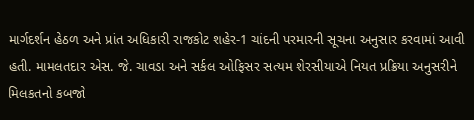માર્ગદર્શન હેઠળ અને પ્રાંત અધિકારી રાજકોટ શહેર-1 ચાંદની પરમારની સૂચના અનુસાર કરવામાં આવી હતી. મામલતદાર એસ. જે. ચાવડા અને સર્કલ ઓફિસર સત્યમ શેરસીયાએ નિયત પ્રક્રિયા અનુસરીને મિલકતનો કબજો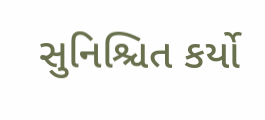સુનિશ્ચિત કર્યો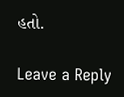હતો.

Leave a Reply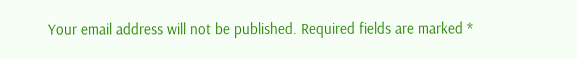Your email address will not be published. Required fields are marked *